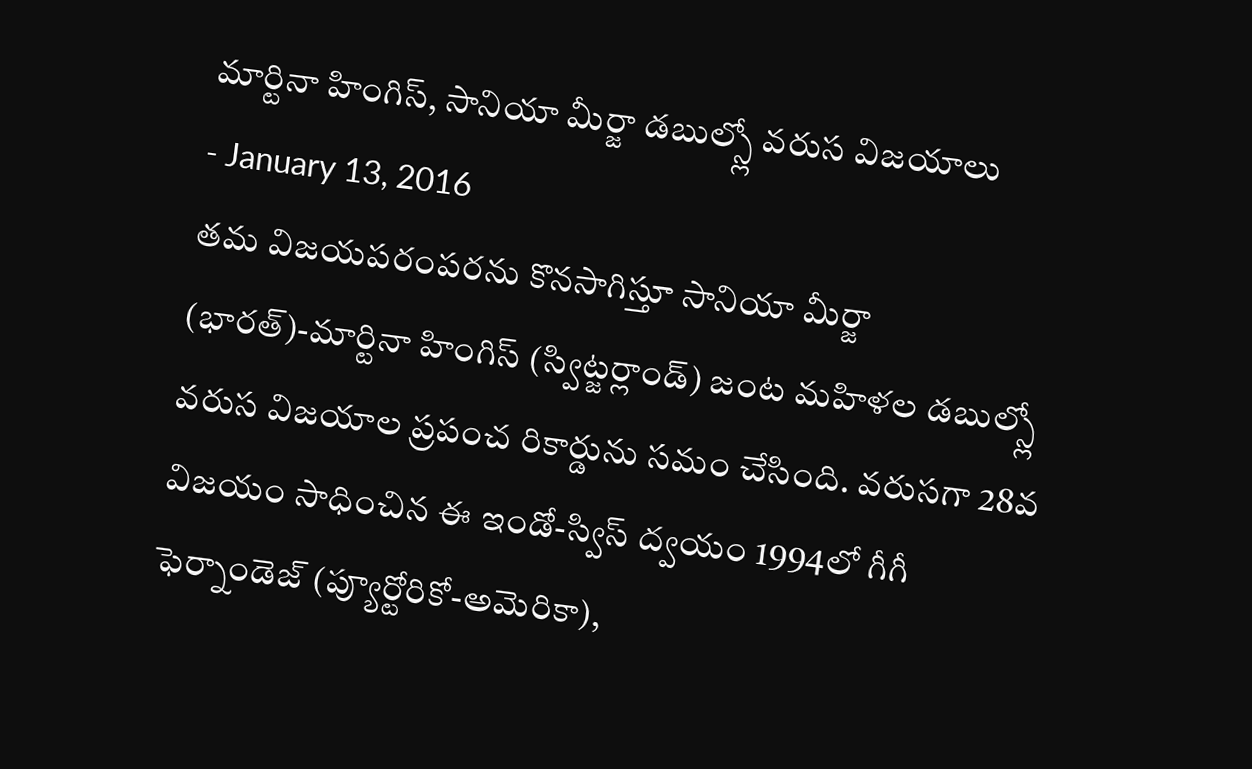మార్టినా హింగిస్, సానియా మీర్జా డబుల్స్లో వరుస విజయాలు
- January 13, 2016
తమ విజయపరంపరను కొనసాగిస్తూ సానియా మీర్జా (భారత్)-మార్టినా హింగిస్ (స్విట్జర్లాండ్) జంట మహిళల డబుల్స్లో వరుస విజయాల ప్రపంచ రికార్డును సమం చేసింది. వరుసగా 28వ విజయం సాధించిన ఈ ఇండో-స్విస్ ద్వయం 1994లో గీగీ ఫెర్నాండెజ్ (ప్యూర్టోరికో-అమెరికా),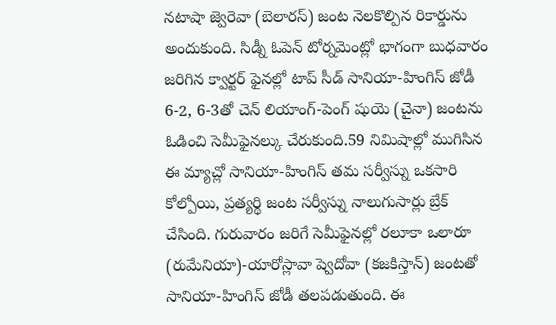నటాషా జ్వెరెవా (బెలారస్) జంట నెలకొల్పిన రికార్డును అందుకుంది. సిడ్నీ ఓపెన్ టోర్నమెంట్లో భాగంగా బుధవారం జరిగిన క్వార్టర్ ఫైనల్లో టాప్ సీడ్ సానియా-హింగిస్ జోడీ 6-2, 6-3తో చెన్ లియాంగ్-పెంగ్ షుయె (చైనా) జంటను ఓడించి సెమీఫైనల్కు చేరుకుంది.59 నిమిషాల్లో ముగిసిన ఈ మ్యాచ్లో సానియా-హింగిస్ తమ సర్వీస్ను ఒకసారి కోల్పోయి, ప్రత్యర్థి జంట సర్వీస్ను నాలుగుసార్లు బ్రేక్ చేసింది. గురువారం జరిగే సెమీఫైనల్లో రలూకా ఒలారూ (రుమేనియా)-యారోస్లావా ష్వెదోవా (కజకిస్తాన్) జంటతో సానియా-హింగిస్ జోడీ తలపడుతుంది. ఈ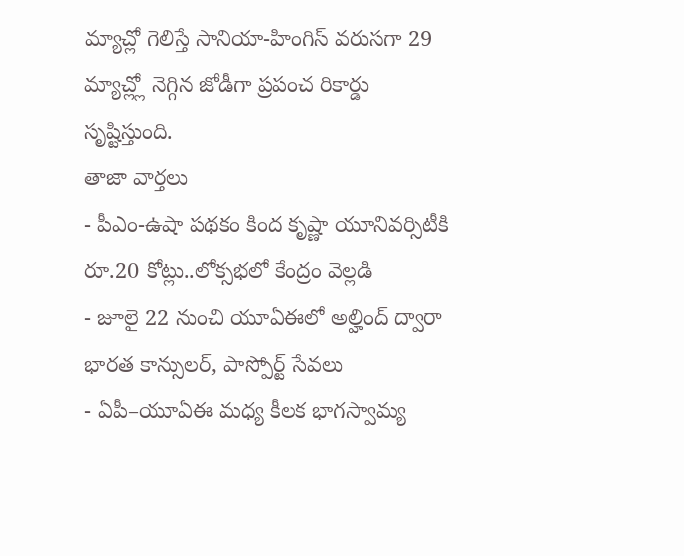మ్యాచ్లో గెలిస్తే సానియా-హింగిస్ వరుసగా 29 మ్యాచ్ల్లో నెగ్గిన జోడీగా ప్రపంచ రికార్డు సృష్టిస్తుంది.
తాజా వార్తలు
- పీఎం-ఉషా పథకం కింద కృష్ణా యూనివర్సిటీకి రూ.20 కోట్లు..లోక్సభలో కేంద్రం వెల్లడి
- జూలై 22 నుంచి యూఏఈలో అల్హింద్ ద్వారా భారత కాన్సులర్, పాస్పోర్ట్ సేవలు
- ఏపీ–యూఏఈ మధ్య కీలక భాగస్వామ్య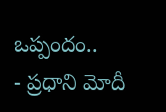ఒప్పందం..
- ప్రధాని మోదీ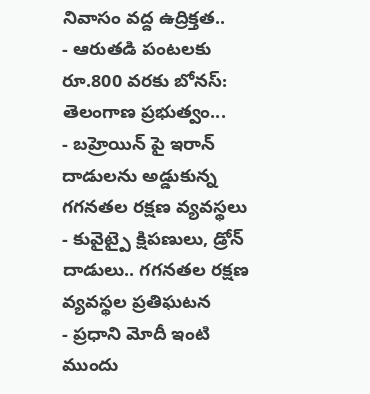నివాసం వద్ద ఉద్రిక్తత..
- ఆరుతడి పంటలకు రూ.800 వరకు బోనస్: తెలంగాణ ప్రభుత్వం...
- బహ్రెయిన్ పై ఇరాన్ దాడులను అడ్డుకున్న గగనతల రక్షణ వ్యవస్థలు
- కువైట్పై క్షిపణులు, డ్రోన్ దాడులు.. గగనతల రక్షణ వ్యవస్థల ప్రతిఘటన
- ప్రధాని మోదీ ఇంటి ముందు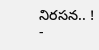నిరసన.. !
-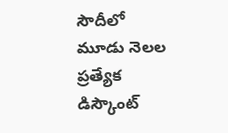సౌదీలో మూడు నెలల ప్రత్యేక డిస్కౌంట్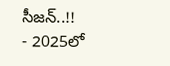సీజన్..!!
- 2025లో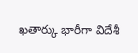ఖతార్కు భారీగా విదేశీ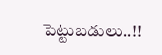పెట్టుబడులు..!!